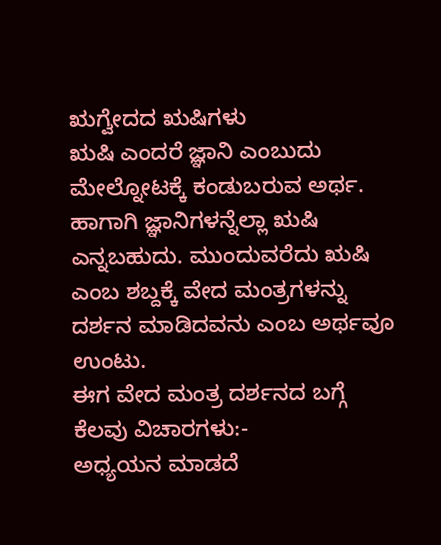ಋಗ್ವೇದದ ಋಷಿಗಳು
ಋಷಿ ಎಂದರೆ ಜ್ಞಾನಿ ಎಂಬುದು ಮೇಲ್ನೋಟಕ್ಕೆ ಕಂಡುಬರುವ ಅರ್ಥ. ಹಾಗಾಗಿ ಜ್ಞಾನಿಗಳನ್ನೆಲ್ಲಾ ಋಷಿ ಎನ್ನಬಹುದು. ಮುಂದುವರೆದು ಋಷಿ ಎಂಬ ಶಬ್ದಕ್ಕೆ ವೇದ ಮಂತ್ರಗಳನ್ನು ದರ್ಶನ ಮಾಡಿದವನು ಎಂಬ ಅರ್ಥವೂ ಉಂಟು.
ಈಗ ವೇದ ಮಂತ್ರ ದರ್ಶನದ ಬಗ್ಗೆ ಕೆಲವು ವಿಚಾರಗಳು:-
ಅಧ್ಯಯನ ಮಾಡದೆ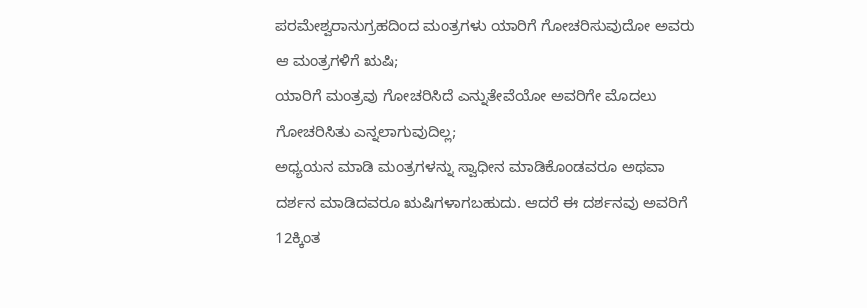ಪರಮೇಶ್ವರಾನುಗ್ರಹದಿಂದ ಮಂತ್ರಗಳು ಯಾರಿಗೆ ಗೋಚರಿಸುವುದೋ ಅವರು ಆ ಮಂತ್ರಗಳಿಗೆ ಋಷಿ;
ಯಾರಿಗೆ ಮಂತ್ರವು ಗೋಚರಿಸಿದೆ ಎನ್ನುತೇವೆಯೋ ಅವರಿಗೇ ಮೊದಲು ಗೋಚರಿಸಿತು ಎನ್ನಲಾಗುವುದಿಲ್ಲ;
ಅಧ್ಯಯನ ಮಾಡಿ ಮಂತ್ರಗಳನ್ನು ಸ್ವಾಧೀನ ಮಾಡಿಕೊಂಡವರೂ ಅಥವಾ ದರ್ಶನ ಮಾಡಿದವರೂ ಋಷಿಗಳಾಗಬಹುದು. ಆದರೆ ಈ ದರ್ಶನವು ಅವರಿಗೆ 12ಕ್ಕಿಂತ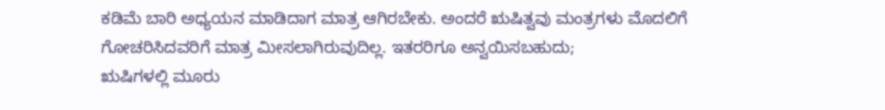ಕಡಿಮೆ ಬಾರಿ ಅಧ್ಯಯನ ಮಾಡಿದಾಗ ಮಾತ್ರ ಆಗಿರಬೇಕು. ಅಂದರೆ ಋಷಿತ್ವವು ಮಂತ್ರಗಳು ಮೊದಲಿಗೆ ಗೋಚರಿಸಿದವರಿಗೆ ಮಾತ್ರ ಮೀಸಲಾಗಿರುವುದಿಲ್ಲ. ಇತರರಿಗೂ ಅನ್ವಯಿಸಬಹುದು;
ಋಷಿಗಳಲ್ಲಿ ಮೂರು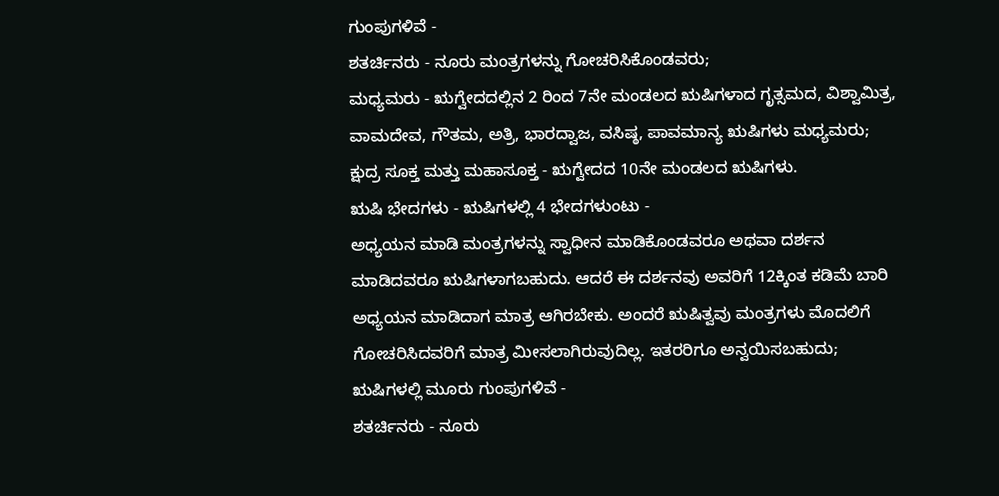ಗುಂಪುಗಳಿವೆ -
ಶತರ್ಚಿನರು - ನೂರು ಮಂತ್ರಗಳನ್ನು ಗೋಚರಿಸಿಕೊಂಡವರು;
ಮಧ್ಯಮರು - ಋಗ್ವೇದದಲ್ಲಿನ 2 ರಿಂದ 7ನೇ ಮಂಡಲದ ಋಷಿಗಳಾದ ಗೃತ್ಸಮದ, ವಿಶ್ವಾಮಿತ್ರ, ವಾಮದೇವ, ಗೌತಮ, ಅತ್ರಿ, ಭಾರದ್ವಾಜ, ವಸಿಷ್ಠ, ಪಾವಮಾನ್ಯ ಋಷಿಗಳು ಮಧ್ಯಮರು;
ಕ್ಷುದ್ರ ಸೂಕ್ತ ಮತ್ತು ಮಹಾಸೂಕ್ತ - ಋಗ್ವೇದದ 10ನೇ ಮಂಡಲದ ಋಷಿಗಳು.
ಋಷಿ ಭೇದಗಳು - ಋಷಿಗಳಲ್ಲಿ 4 ಭೇದಗಳುಂಟು -
ಅಧ್ಯಯನ ಮಾಡಿ ಮಂತ್ರಗಳನ್ನು ಸ್ವಾಧೀನ ಮಾಡಿಕೊಂಡವರೂ ಅಥವಾ ದರ್ಶನ ಮಾಡಿದವರೂ ಋಷಿಗಳಾಗಬಹುದು. ಆದರೆ ಈ ದರ್ಶನವು ಅವರಿಗೆ 12ಕ್ಕಿಂತ ಕಡಿಮೆ ಬಾರಿ ಅಧ್ಯಯನ ಮಾಡಿದಾಗ ಮಾತ್ರ ಆಗಿರಬೇಕು. ಅಂದರೆ ಋಷಿತ್ವವು ಮಂತ್ರಗಳು ಮೊದಲಿಗೆ ಗೋಚರಿಸಿದವರಿಗೆ ಮಾತ್ರ ಮೀಸಲಾಗಿರುವುದಿಲ್ಲ. ಇತರರಿಗೂ ಅನ್ವಯಿಸಬಹುದು;
ಋಷಿಗಳಲ್ಲಿ ಮೂರು ಗುಂಪುಗಳಿವೆ -
ಶತರ್ಚಿನರು - ನೂರು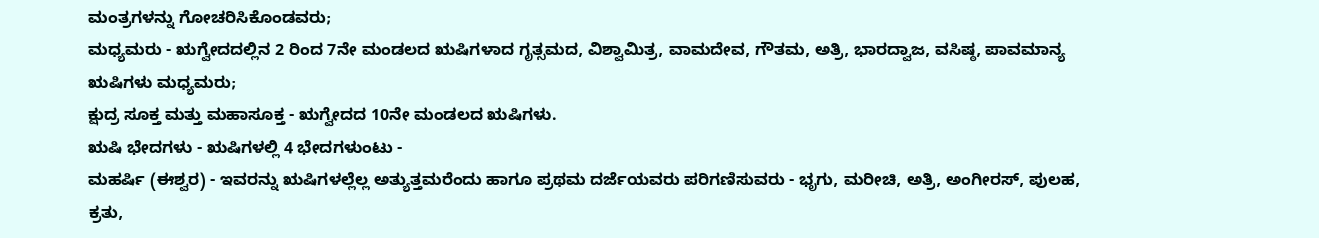ಮಂತ್ರಗಳನ್ನು ಗೋಚರಿಸಿಕೊಂಡವರು;
ಮಧ್ಯಮರು - ಋಗ್ವೇದದಲ್ಲಿನ 2 ರಿಂದ 7ನೇ ಮಂಡಲದ ಋಷಿಗಳಾದ ಗೃತ್ಸಮದ, ವಿಶ್ವಾಮಿತ್ರ, ವಾಮದೇವ, ಗೌತಮ, ಅತ್ರಿ, ಭಾರದ್ವಾಜ, ವಸಿಷ್ಠ, ಪಾವಮಾನ್ಯ ಋಷಿಗಳು ಮಧ್ಯಮರು;
ಕ್ಷುದ್ರ ಸೂಕ್ತ ಮತ್ತು ಮಹಾಸೂಕ್ತ - ಋಗ್ವೇದದ 10ನೇ ಮಂಡಲದ ಋಷಿಗಳು.
ಋಷಿ ಭೇದಗಳು - ಋಷಿಗಳಲ್ಲಿ 4 ಭೇದಗಳುಂಟು -
ಮಹರ್ಷಿ (ಈಶ್ವರ) - ಇವರನ್ನು ಋಷಿಗಳಲ್ಲೆಲ್ಲ ಅತ್ಯುತ್ತಮರೆಂದು ಹಾಗೂ ಪ್ರಥಮ ದರ್ಜೆಯವರು ಪರಿಗಣಿಸುವರು - ಭೃಗು, ಮರೀಚಿ, ಅತ್ರಿ, ಅಂಗೀರಸ್, ಪುಲಹ, ಕ್ರತು,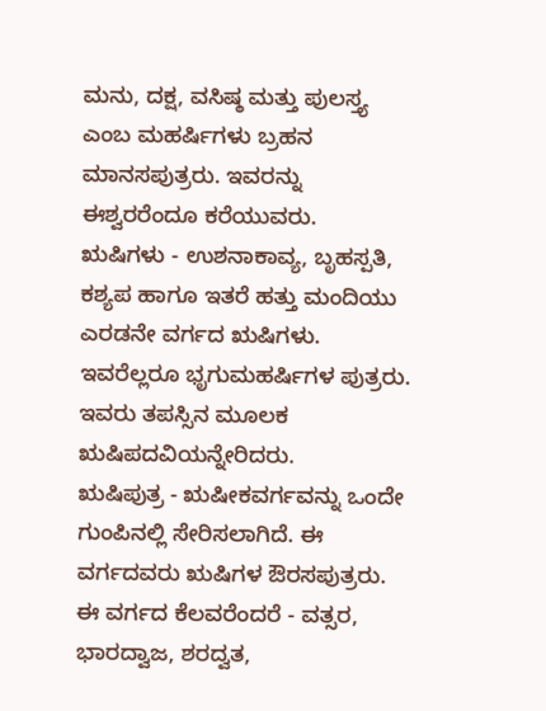ಮನು, ದಕ್ಷ, ವಸಿಷ್ಠ ಮತ್ತು ಪುಲಸ್ತ್ಯ ಎಂಬ ಮಹರ್ಷಿಗಳು ಬ್ರಹನ ಮಾನಸಪುತ್ರರು. ಇವರನ್ನು ಈಶ್ವರರೆಂದೂ ಕರೆಯುವರು.
ಋಷಿಗಳು - ಉಶನಾಕಾವ್ಯ, ಬೃಹಸ್ಪತಿ, ಕಶ್ಯಪ ಹಾಗೂ ಇತರೆ ಹತ್ತು ಮಂದಿಯು ಎರಡನೇ ವರ್ಗದ ಋಷಿಗಳು. ಇವರೆಲ್ಲರೂ ಭೃಗುಮಹರ್ಷಿಗಳ ಪುತ್ರರು. ಇವರು ತಪಸ್ಸಿನ ಮೂಲಕ ಋಷಿಪದವಿಯನ್ನೇರಿದರು.
ಋಷಿಪುತ್ರ - ಋಷೀಕವರ್ಗವನ್ನು ಒಂದೇ ಗುಂಪಿನಲ್ಲಿ ಸೇರಿಸಲಾಗಿದೆ. ಈ ವರ್ಗದವರು ಋಷಿಗಳ ಔರಸಪುತ್ರರು. ಈ ವರ್ಗದ ಕೆಲವರೆಂದರೆ - ವತ್ಸರ, ಭಾರದ್ವಾಜ, ಶರದ್ವತ,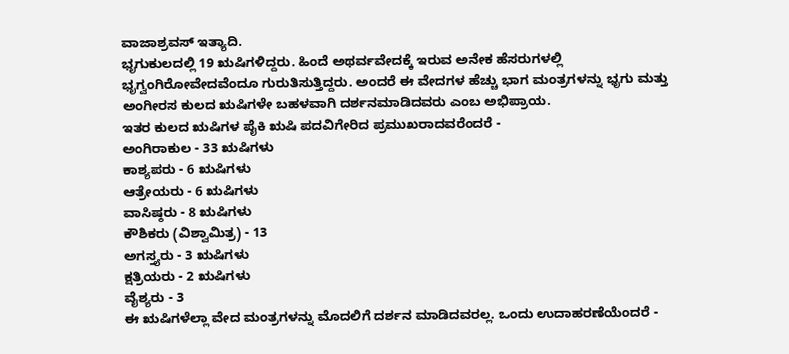ವಾಜಾಶ್ರವಸ್ ಇತ್ಯಾದಿ.
ಭೃಗುಕುಲದಲ್ಲಿ 19 ಋಷಿಗಳಿದ್ದರು. ಹಿಂದೆ ಅಥರ್ವವೇದಕ್ಕೆ ಇರುವ ಅನೇಕ ಹೆಸರುಗಳಲ್ಲಿ ಭೃಗ್ವಂಗಿರೋವೇದವೆಂದೂ ಗುರುತಿಸುತ್ತಿದ್ದರು. ಅಂದರೆ ಈ ವೇದಗಳ ಹೆಚ್ಚು ಭಾಗ ಮಂತ್ರಗಳನ್ನು ಭೃಗು ಮತ್ತು ಅಂಗೀರಸ ಕುಲದ ಋಷಿಗಳೇ ಬಹಳವಾಗಿ ದರ್ಶನಮಾಡಿದವರು ಎಂಬ ಅಭಿಪ್ರಾಯ.
ಇತರ ಕುಲದ ಋಷಿಗಳ ಪೈಕಿ ಋಷಿ ಪದವಿಗೇರಿದ ಪ್ರಮುಖರಾದವರೆಂದರೆ -
ಅಂಗಿರಾಕುಲ - 33 ಋಷಿಗಳು
ಕಾಶ್ಯಪರು - 6 ಋಷಿಗಳು
ಆತ್ರೇಯರು - 6 ಋಷಿಗಳು
ವಾಸಿಷ್ಠರು - 8 ಋಷಿಗಳು
ಕೌಶಿಕರು (ವಿಶ್ವಾಮಿತ್ರ) - 13
ಅಗಸ್ತ್ಯರು - 3 ಋಷಿಗಳು
ಕ್ಷತ್ರಿಯರು - 2 ಋಷಿಗಳು
ವೈಶ್ಯರು - 3
ಈ ಋಷಿಗಳೆಲ್ಲಾ ವೇದ ಮಂತ್ರಗಳನ್ನು ಮೊದಲಿಗೆ ದರ್ಶನ ಮಾಡಿದವರಲ್ಲ. ಒಂದು ಉದಾಹರಣೆಯೆಂದರೆ -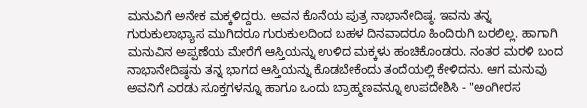ಮನುವಿಗೆ ಅನೇಕ ಮಕ್ಕಳಿದ್ದರು. ಅವನ ಕೊನೆಯ ಪುತ್ರ ನಾಭಾನೇದಿಷ್ಠ. ಇವನು ತನ್ನ ಗುರುಕುಲಾಭ್ಯಾಸ ಮುಗಿದರೂ ಗುರುಕುಲದಿಂದ ಬಹಳ ದಿನವಾದರೂ ಹಿಂದಿರುಗಿ ಬರಲಿಲ್ಲ. ಹಾಗಾಗಿ ಮನುವಿನ ಅಪ್ಪಣೆಯ ಮೇರೆಗೆ ಆಸ್ತಿಯನ್ನು ಉಳಿದ ಮಕ್ಕಳು ಹಂಚಿಕೊಂಡರು. ನಂತರ ಮರಳಿ ಬಂದ ನಾಭಾನೇದಿಷ್ಠನು ತನ್ನ ಭಾಗದ ಆಸ್ತಿಯನ್ನು ಕೊಡಬೇಕೆಂದು ತಂದೆಯಲ್ಲಿ ಕೇಳಿದನು. ಆಗ ಮನುವು ಅವನಿಗೆ ಎರಡು ಸೂಕ್ತಗಳನ್ನೂ ಹಾಗೂ ಒಂದು ಬ್ರಾಹ್ಮಣವನ್ನೂ ಉಪದೇಶಿಸಿ - "ಅಂಗೀರಸ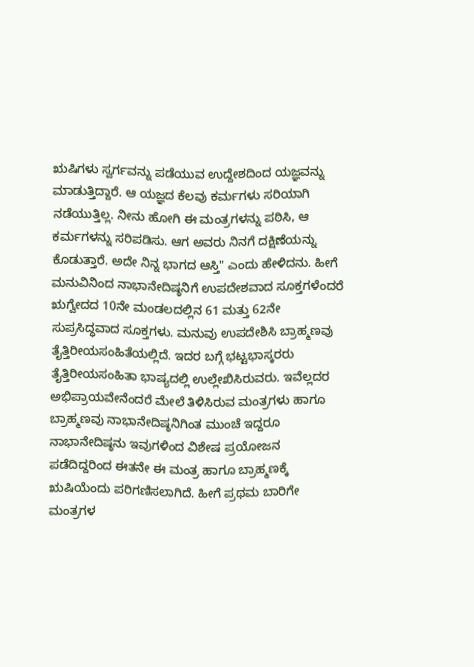ಋಷಿಗಳು ಸ್ವರ್ಗವನ್ನು ಪಡೆಯುವ ಉದ್ದೇಶದಿಂದ ಯಜ್ಞವನ್ನು ಮಾಡುತ್ತಿದ್ದಾರೆ. ಆ ಯಜ್ಞದ ಕೆಲವು ಕರ್ಮಗಳು ಸರಿಯಾಗಿ ನಡೆಯುತ್ತಿಲ್ಲ. ನೀನು ಹೋಗಿ ಈ ಮಂತ್ರಗಳನ್ನು ಪಠಿಸಿ, ಆ ಕರ್ಮಗಳನ್ನು ಸರಿಪಡಿಸು. ಆಗ ಅವರು ನಿನಗೆ ದಕ್ಷಿಣೆಯನ್ನು ಕೊಡುತ್ತಾರೆ. ಅದೇ ನಿನ್ನ ಭಾಗದ ಆಸ್ತಿ" ಎಂದು ಹೇಳಿದನು. ಹೀಗೆ ಮನುವಿನಿಂದ ನಾಭಾನೇದಿಷ್ಠನಿಗೆ ಉಪದೇಶವಾದ ಸೂಕ್ತಗಳೆಂದರೆ ಋಗ್ವೇದದ 10ನೇ ಮಂಡಲದಲ್ಲಿನ 61 ಮತ್ತು 62ನೇ ಸುಪ್ರಸಿದ್ಧವಾದ ಸೂಕ್ತಗಳು. ಮನುವು ಉಪದೇಶಿಸಿ ಬ್ರಾಹ್ಮಣವು ತೈತ್ತಿರೀಯಸಂಹಿತೆಯಲ್ಲಿದೆ. ಇದರ ಬಗ್ಗೆ ಭಟ್ಟಭಾಸ್ಕರರು ತೈತ್ತಿರೀಯಸಂಹಿತಾ ಭಾಷ್ಯದಲ್ಲಿ ಉಲ್ಲೇಖಿಸಿರುವರು. ಇವೆಲ್ಲದರ ಅಭಿಪ್ರಾಯವೇನೆಂದರೆ ಮೇಲೆ ತಿಳಿಸಿರುವ ಮಂತ್ರಗಳು ಹಾಗೂ ಬ್ರಾಹ್ಮಣವು ನಾಭಾನೇದಿಷ್ಠನಿಗಿಂತ ಮುಂಚೆ ಇದ್ದರೂ ನಾಭಾನೇದಿಷ್ಠನು ಇವುಗಳಿಂದ ವಿಶೇಷ ಪ್ರಯೋಜನ ಪಡೆದಿದ್ದರಿಂದ ಈತನೇ ಈ ಮಂತ್ರ ಹಾಗೂ ಬ್ರಾಹ್ಮಣಕ್ಕೆ ಋಷಿಯೆಂದು ಪರಿಗಣಿಸಲಾಗಿದೆ. ಹೀಗೆ ಪ್ರಥಮ ಬಾರಿಗೇ ಮಂತ್ರಗಳ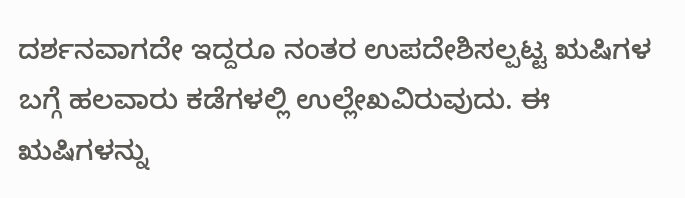ದರ್ಶನವಾಗದೇ ಇದ್ದರೂ ನಂತರ ಉಪದೇಶಿಸಲ್ಪಟ್ಟ ಋಷಿಗಳ ಬಗ್ಗೆ ಹಲವಾರು ಕಡೆಗಳಲ್ಲಿ ಉಲ್ಲೇಖವಿರುವುದು. ಈ ಋಷಿಗಳನ್ನು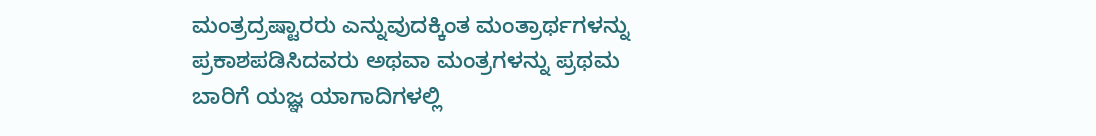ಮಂತ್ರದ್ರಷ್ಟಾರರು ಎನ್ನುವುದಕ್ಕಿಂತ ಮಂತ್ರಾರ್ಥಗಳನ್ನು ಪ್ರಕಾಶಪಡಿಸಿದವರು ಅಥವಾ ಮಂತ್ರಗಳನ್ನು ಪ್ರಥಮ ಬಾರಿಗೆ ಯಜ್ಞ ಯಾಗಾದಿಗಳಲ್ಲಿ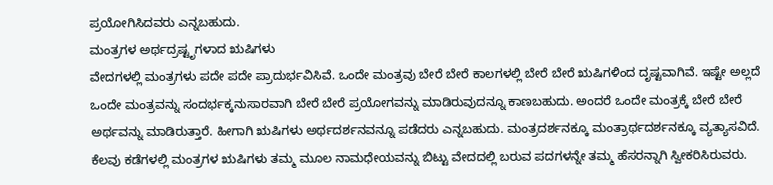ಪ್ರಯೋಗಿಸಿದವರು ಎನ್ನಬಹುದು.
ಮಂತ್ರಗಳ ಅರ್ಥದ್ರಷ್ಟೃಗಳಾದ ಋಷಿಗಳು
ವೇದಗಳಲ್ಲಿ ಮಂತ್ರಗಳು ಪದೇ ಪದೇ ಪ್ರಾದುರ್ಭವಿಸಿವೆ. ಒಂದೇ ಮಂತ್ರವು ಬೇರೆ ಬೇರೆ ಕಾಲಗಳಲ್ಲಿ ಬೇರೆ ಬೇರೆ ಋಷಿಗಳಿಂದ ದೃಷ್ಟವಾಗಿವೆ. ಇಷ್ಟೇ ಅಲ್ಲದೆ ಒಂದೇ ಮಂತ್ರವನ್ನು ಸಂದರ್ಭಕ್ಕನುಸಾರವಾಗಿ ಬೇರೆ ಬೇರೆ ಪ್ರಯೋಗವನ್ನು ಮಾಡಿರುವುದನ್ನೂ ಕಾಣಬಹುದು. ಅಂದರೆ ಒಂದೇ ಮಂತ್ರಕ್ಕೆ ಬೇರೆ ಬೇರೆ ಅರ್ಥವನ್ನು ಮಾಡಿರುತ್ತಾರೆ. ಹೀಗಾಗಿ ಋಷಿಗಳು ಅರ್ಥದರ್ಶನವನ್ನೂ ಪಡೆದರು ಎನ್ನಬಹುದು. ಮಂತ್ರದರ್ಶನಕ್ಕೂ ಮಂತ್ರಾರ್ಥದರ್ಶನಕ್ಕೂ ವ್ಯತ್ಯಾಸವಿದೆ.
ಕೆಲವು ಕಡೆಗಳಲ್ಲಿ ಮಂತ್ರಗಳ ಋಷಿಗಳು ತಮ್ಮ ಮೂಲ ನಾಮಧೇಯವನ್ನು ಬಿಟ್ಟು ವೇದದಲ್ಲಿ ಬರುವ ಪದಗಳನ್ನೇ ತಮ್ಮ ಹೆಸರನ್ನಾಗಿ ಸ್ವೀಕರಿಸಿರುವರು.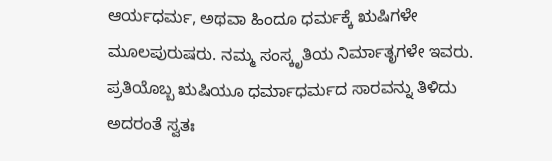ಆರ್ಯಧರ್ಮ, ಅಥವಾ ಹಿಂದೂ ಧರ್ಮಕ್ಕೆ ಋಷಿಗಳೇ ಮೂಲಪುರುಷರು. ನಮ್ಮ ಸಂಸ್ಕೃತಿಯ ನಿರ್ಮಾತೃಗಳೇ ಇವರು. ಪ್ರತಿಯೊಬ್ಬ ಋಷಿಯೂ ಧರ್ಮಾಧರ್ಮದ ಸಾರವನ್ನು ತಿಳಿದು ಅದರಂತೆ ಸ್ವತಃ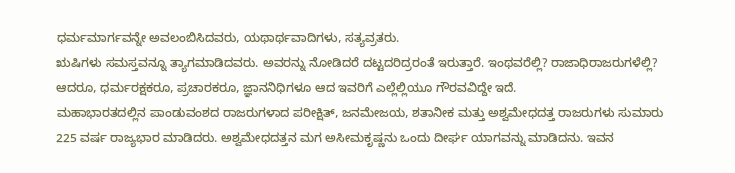ಧರ್ಮಮಾರ್ಗವನ್ನೇ ಅವಲಂಬಿಸಿದವರು, ಯಥಾರ್ಥವಾದಿಗಳು, ಸತ್ಯವ್ರತರು.
ಋಷಿಗಳು ಸಮಸ್ತವನ್ನೂ ತ್ಯಾಗಮಾಡಿದವರು. ಅವರನ್ನು ನೋಡಿದರೆ ದಟ್ಟದರಿದ್ರರಂತೆ ಇರುತ್ತಾರೆ. ಇಂಥವರೆಲ್ಲಿ? ರಾಜಾಧಿರಾಜರುಗಳೆಲ್ಲಿ? ಆದರೂ, ಧರ್ಮರಕ್ಷಕರೂ, ಪ್ರಚಾರಕರೂ, ಜ್ಞಾನನಿಧಿಗಳೂ ಆದ ಇವರಿಗೆ ಎಲ್ಲೆಲ್ಲಿಯೂ ಗೌರವವಿದ್ದೇ ಇದೆ.
ಮಹಾಭಾರತದಲ್ಲಿನ ಪಾಂಡುವಂಶದ ರಾಜರುಗಳಾದ ಪರೀಕ್ಷಿತ್, ಜನಮೇಜಯ, ಶತಾನೀಕ ಮತ್ತು ಅಶ್ವಮೇಧದತ್ತ ರಾಜರುಗಳು ಸುಮಾರು 225 ವರ್ಷ ರಾಜ್ಯಭಾರ ಮಾಡಿದರು. ಅಶ್ವಮೇಧದತ್ತನ ಮಗ ಅಸೀಮಕೃಷ್ಣನು ಒಂದು ದೀರ್ಘ ಯಾಗವನ್ನು ಮಾಡಿದನು. ಇವನ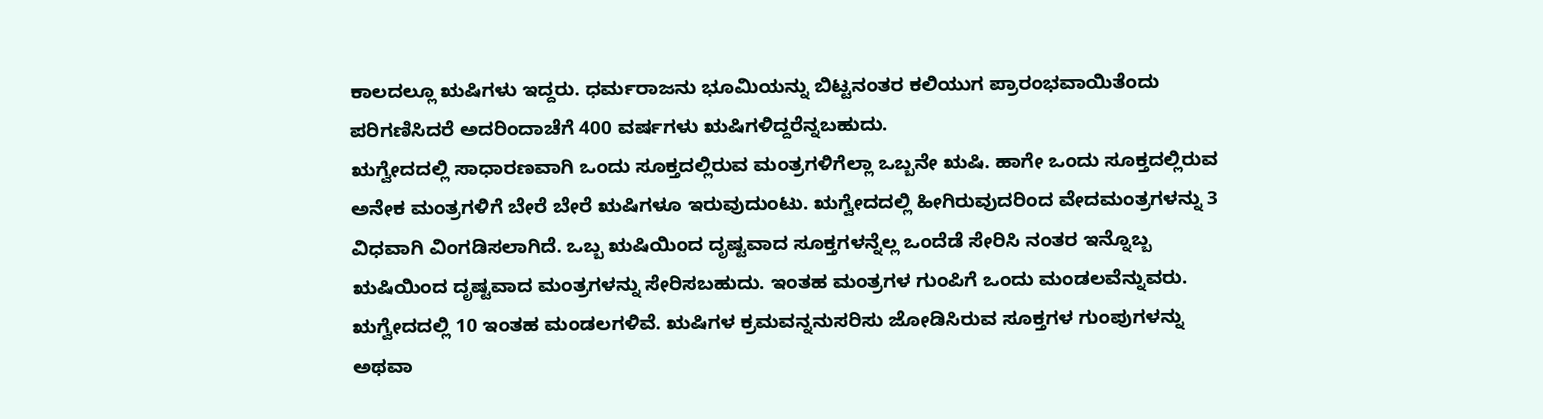ಕಾಲದಲ್ಲೂ ಋಷಿಗಳು ಇದ್ದರು. ಧರ್ಮರಾಜನು ಭೂಮಿಯನ್ನು ಬಿಟ್ಟನಂತರ ಕಲಿಯುಗ ಪ್ರಾರಂಭವಾಯಿತೆಂದು ಪರಿಗಣಿಸಿದರೆ ಅದರಿಂದಾಚೆಗೆ 400 ವರ್ಷಗಳು ಋಷಿಗಳಿದ್ದರೆನ್ನಬಹುದು.
ಋಗ್ವೇದದಲ್ಲಿ ಸಾಧಾರಣವಾಗಿ ಒಂದು ಸೂಕ್ತದಲ್ಲಿರುವ ಮಂತ್ರಗಳಿಗೆಲ್ಲಾ ಒಬ್ಬನೇ ಋಷಿ. ಹಾಗೇ ಒಂದು ಸೂಕ್ತದಲ್ಲಿರುವ ಅನೇಕ ಮಂತ್ರಗಳಿಗೆ ಬೇರೆ ಬೇರೆ ಋಷಿಗಳೂ ಇರುವುದುಂಟು. ಋಗ್ವೇದದಲ್ಲಿ ಹೀಗಿರುವುದರಿಂದ ವೇದಮಂತ್ರಗಳನ್ನು 3 ವಿಧವಾಗಿ ವಿಂಗಡಿಸಲಾಗಿದೆ. ಒಬ್ಬ ಋಷಿಯಿಂದ ದೃಷ್ಟವಾದ ಸೂಕ್ತಗಳನ್ನೆಲ್ಲ ಒಂದೆಡೆ ಸೇರಿಸಿ ನಂತರ ಇನ್ನೊಬ್ಬ ಋಷಿಯಿಂದ ದೃಷ್ಟವಾದ ಮಂತ್ರಗಳನ್ನು ಸೇರಿಸಬಹುದು. ಇಂತಹ ಮಂತ್ರಗಳ ಗುಂಪಿಗೆ ಒಂದು ಮಂಡಲವೆನ್ನುವರು. ಋಗ್ವೇದದಲ್ಲಿ 10 ಇಂತಹ ಮಂಡಲಗಳಿವೆ. ಋಷಿಗಳ ಕ್ರಮವನ್ನನುಸರಿಸು ಜೋಡಿಸಿರುವ ಸೂಕ್ತಗಳ ಗುಂಪುಗಳನ್ನು ಅಥವಾ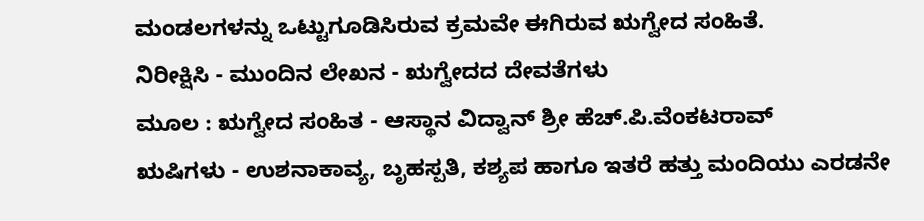ಮಂಡಲಗಳನ್ನು ಒಟ್ಟುಗೂಡಿಸಿರುವ ಕ್ರಮವೇ ಈಗಿರುವ ಋಗ್ವೇದ ಸಂಹಿತೆ.
ನಿರೀಕ್ಷಿಸಿ - ಮುಂದಿನ ಲೇಖನ - ಋಗ್ವೇದದ ದೇವತೆಗಳು
ಮೂಲ : ಋಗ್ವೇದ ಸಂಹಿತ - ಆಸ್ಥಾನ ವಿದ್ವಾನ್ ಶ್ರೀ ಹೆಚ್.ಪಿ.ವೆಂಕಟರಾವ್
ಋಷಿಗಳು - ಉಶನಾಕಾವ್ಯ, ಬೃಹಸ್ಪತಿ, ಕಶ್ಯಪ ಹಾಗೂ ಇತರೆ ಹತ್ತು ಮಂದಿಯು ಎರಡನೇ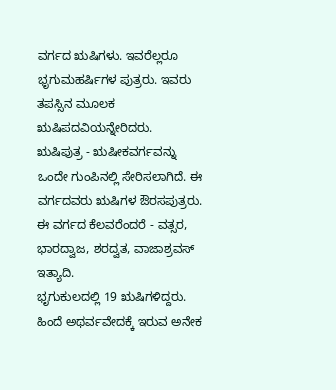ವರ್ಗದ ಋಷಿಗಳು. ಇವರೆಲ್ಲರೂ ಭೃಗುಮಹರ್ಷಿಗಳ ಪುತ್ರರು. ಇವರು ತಪಸ್ಸಿನ ಮೂಲಕ ಋಷಿಪದವಿಯನ್ನೇರಿದರು.
ಋಷಿಪುತ್ರ - ಋಷೀಕವರ್ಗವನ್ನು ಒಂದೇ ಗುಂಪಿನಲ್ಲಿ ಸೇರಿಸಲಾಗಿದೆ. ಈ ವರ್ಗದವರು ಋಷಿಗಳ ಔರಸಪುತ್ರರು. ಈ ವರ್ಗದ ಕೆಲವರೆಂದರೆ - ವತ್ಸರ, ಭಾರದ್ವಾಜ, ಶರದ್ವತ, ವಾಜಾಶ್ರವಸ್ ಇತ್ಯಾದಿ.
ಭೃಗುಕುಲದಲ್ಲಿ 19 ಋಷಿಗಳಿದ್ದರು. ಹಿಂದೆ ಅಥರ್ವವೇದಕ್ಕೆ ಇರುವ ಅನೇಕ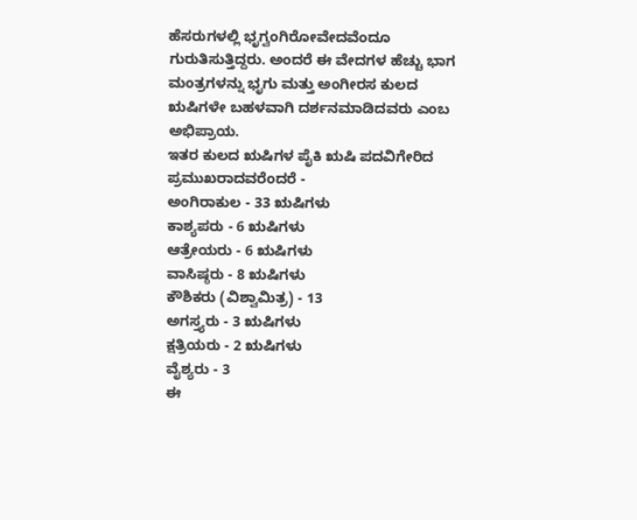ಹೆಸರುಗಳಲ್ಲಿ ಭೃಗ್ವಂಗಿರೋವೇದವೆಂದೂ ಗುರುತಿಸುತ್ತಿದ್ದರು. ಅಂದರೆ ಈ ವೇದಗಳ ಹೆಚ್ಚು ಭಾಗ ಮಂತ್ರಗಳನ್ನು ಭೃಗು ಮತ್ತು ಅಂಗೀರಸ ಕುಲದ ಋಷಿಗಳೇ ಬಹಳವಾಗಿ ದರ್ಶನಮಾಡಿದವರು ಎಂಬ ಅಭಿಪ್ರಾಯ.
ಇತರ ಕುಲದ ಋಷಿಗಳ ಪೈಕಿ ಋಷಿ ಪದವಿಗೇರಿದ ಪ್ರಮುಖರಾದವರೆಂದರೆ -
ಅಂಗಿರಾಕುಲ - 33 ಋಷಿಗಳು
ಕಾಶ್ಯಪರು - 6 ಋಷಿಗಳು
ಆತ್ರೇಯರು - 6 ಋಷಿಗಳು
ವಾಸಿಷ್ಠರು - 8 ಋಷಿಗಳು
ಕೌಶಿಕರು (ವಿಶ್ವಾಮಿತ್ರ) - 13
ಅಗಸ್ತ್ಯರು - 3 ಋಷಿಗಳು
ಕ್ಷತ್ರಿಯರು - 2 ಋಷಿಗಳು
ವೈಶ್ಯರು - 3
ಈ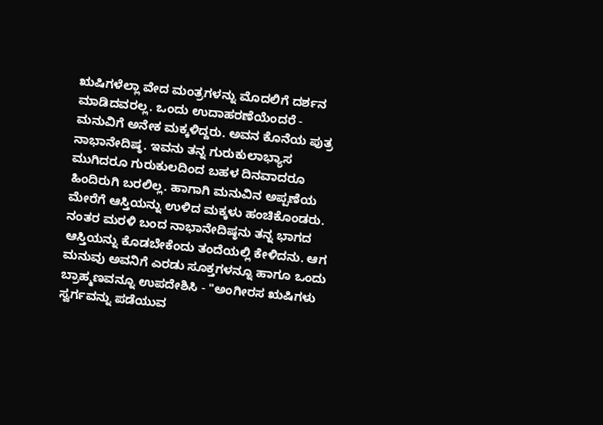ಋಷಿಗಳೆಲ್ಲಾ ವೇದ ಮಂತ್ರಗಳನ್ನು ಮೊದಲಿಗೆ ದರ್ಶನ ಮಾಡಿದವರಲ್ಲ. ಒಂದು ಉದಾಹರಣೆಯೆಂದರೆ - ಮನುವಿಗೆ ಅನೇಕ ಮಕ್ಕಳಿದ್ದರು. ಅವನ ಕೊನೆಯ ಪುತ್ರ ನಾಭಾನೇದಿಷ್ಠ. ಇವನು ತನ್ನ ಗುರುಕುಲಾಭ್ಯಾಸ ಮುಗಿದರೂ ಗುರುಕುಲದಿಂದ ಬಹಳ ದಿನವಾದರೂ ಹಿಂದಿರುಗಿ ಬರಲಿಲ್ಲ. ಹಾಗಾಗಿ ಮನುವಿನ ಅಪ್ಪಣೆಯ ಮೇರೆಗೆ ಆಸ್ತಿಯನ್ನು ಉಳಿದ ಮಕ್ಕಳು ಹಂಚಿಕೊಂಡರು. ನಂತರ ಮರಳಿ ಬಂದ ನಾಭಾನೇದಿಷ್ಠನು ತನ್ನ ಭಾಗದ ಆಸ್ತಿಯನ್ನು ಕೊಡಬೇಕೆಂದು ತಂದೆಯಲ್ಲಿ ಕೇಳಿದನು. ಆಗ ಮನುವು ಅವನಿಗೆ ಎರಡು ಸೂಕ್ತಗಳನ್ನೂ ಹಾಗೂ ಒಂದು ಬ್ರಾಹ್ಮಣವನ್ನೂ ಉಪದೇಶಿಸಿ - "ಅಂಗೀರಸ ಋಷಿಗಳು ಸ್ವರ್ಗವನ್ನು ಪಡೆಯುವ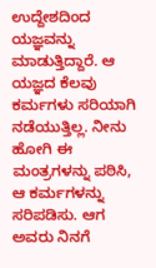ಉದ್ದೇಶದಿಂದ ಯಜ್ಞವನ್ನು ಮಾಡುತ್ತಿದ್ದಾರೆ. ಆ ಯಜ್ಞದ ಕೆಲವು ಕರ್ಮಗಳು ಸರಿಯಾಗಿ ನಡೆಯುತ್ತಿಲ್ಲ. ನೀನು ಹೋಗಿ ಈ ಮಂತ್ರಗಳನ್ನು ಪಠಿಸಿ, ಆ ಕರ್ಮಗಳನ್ನು ಸರಿಪಡಿಸು. ಆಗ ಅವರು ನಿನಗೆ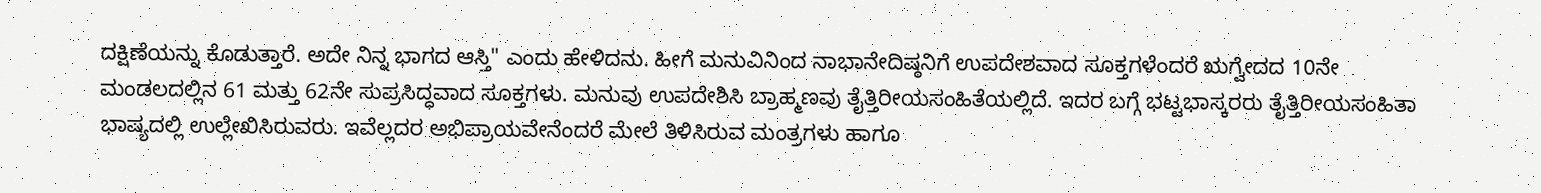ದಕ್ಷಿಣೆಯನ್ನು ಕೊಡುತ್ತಾರೆ. ಅದೇ ನಿನ್ನ ಭಾಗದ ಆಸ್ತಿ" ಎಂದು ಹೇಳಿದನು. ಹೀಗೆ ಮನುವಿನಿಂದ ನಾಭಾನೇದಿಷ್ಠನಿಗೆ ಉಪದೇಶವಾದ ಸೂಕ್ತಗಳೆಂದರೆ ಋಗ್ವೇದದ 10ನೇ ಮಂಡಲದಲ್ಲಿನ 61 ಮತ್ತು 62ನೇ ಸುಪ್ರಸಿದ್ಧವಾದ ಸೂಕ್ತಗಳು. ಮನುವು ಉಪದೇಶಿಸಿ ಬ್ರಾಹ್ಮಣವು ತೈತ್ತಿರೀಯಸಂಹಿತೆಯಲ್ಲಿದೆ. ಇದರ ಬಗ್ಗೆ ಭಟ್ಟಭಾಸ್ಕರರು ತೈತ್ತಿರೀಯಸಂಹಿತಾ ಭಾಷ್ಯದಲ್ಲಿ ಉಲ್ಲೇಖಿಸಿರುವರು. ಇವೆಲ್ಲದರ ಅಭಿಪ್ರಾಯವೇನೆಂದರೆ ಮೇಲೆ ತಿಳಿಸಿರುವ ಮಂತ್ರಗಳು ಹಾಗೂ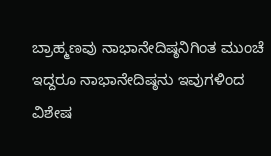ಬ್ರಾಹ್ಮಣವು ನಾಭಾನೇದಿಷ್ಠನಿಗಿಂತ ಮುಂಚೆ ಇದ್ದರೂ ನಾಭಾನೇದಿಷ್ಠನು ಇವುಗಳಿಂದ ವಿಶೇಷ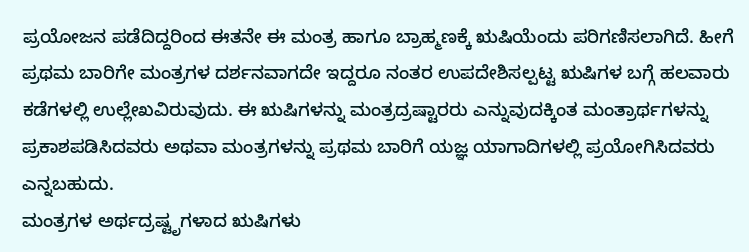ಪ್ರಯೋಜನ ಪಡೆದಿದ್ದರಿಂದ ಈತನೇ ಈ ಮಂತ್ರ ಹಾಗೂ ಬ್ರಾಹ್ಮಣಕ್ಕೆ ಋಷಿಯೆಂದು ಪರಿಗಣಿಸಲಾಗಿದೆ. ಹೀಗೆ ಪ್ರಥಮ ಬಾರಿಗೇ ಮಂತ್ರಗಳ ದರ್ಶನವಾಗದೇ ಇದ್ದರೂ ನಂತರ ಉಪದೇಶಿಸಲ್ಪಟ್ಟ ಋಷಿಗಳ ಬಗ್ಗೆ ಹಲವಾರು ಕಡೆಗಳಲ್ಲಿ ಉಲ್ಲೇಖವಿರುವುದು. ಈ ಋಷಿಗಳನ್ನು ಮಂತ್ರದ್ರಷ್ಟಾರರು ಎನ್ನುವುದಕ್ಕಿಂತ ಮಂತ್ರಾರ್ಥಗಳನ್ನು ಪ್ರಕಾಶಪಡಿಸಿದವರು ಅಥವಾ ಮಂತ್ರಗಳನ್ನು ಪ್ರಥಮ ಬಾರಿಗೆ ಯಜ್ಞ ಯಾಗಾದಿಗಳಲ್ಲಿ ಪ್ರಯೋಗಿಸಿದವರು ಎನ್ನಬಹುದು.
ಮಂತ್ರಗಳ ಅರ್ಥದ್ರಷ್ಟೃಗಳಾದ ಋಷಿಗಳು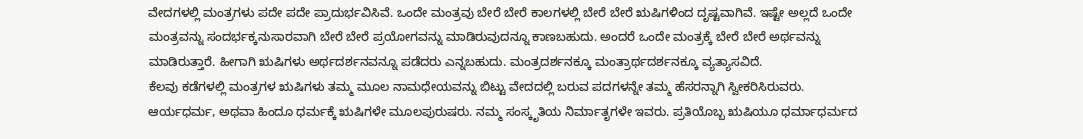ವೇದಗಳಲ್ಲಿ ಮಂತ್ರಗಳು ಪದೇ ಪದೇ ಪ್ರಾದುರ್ಭವಿಸಿವೆ. ಒಂದೇ ಮಂತ್ರವು ಬೇರೆ ಬೇರೆ ಕಾಲಗಳಲ್ಲಿ ಬೇರೆ ಬೇರೆ ಋಷಿಗಳಿಂದ ದೃಷ್ಟವಾಗಿವೆ. ಇಷ್ಟೇ ಅಲ್ಲದೆ ಒಂದೇ ಮಂತ್ರವನ್ನು ಸಂದರ್ಭಕ್ಕನುಸಾರವಾಗಿ ಬೇರೆ ಬೇರೆ ಪ್ರಯೋಗವನ್ನು ಮಾಡಿರುವುದನ್ನೂ ಕಾಣಬಹುದು. ಅಂದರೆ ಒಂದೇ ಮಂತ್ರಕ್ಕೆ ಬೇರೆ ಬೇರೆ ಅರ್ಥವನ್ನು ಮಾಡಿರುತ್ತಾರೆ. ಹೀಗಾಗಿ ಋಷಿಗಳು ಅರ್ಥದರ್ಶನವನ್ನೂ ಪಡೆದರು ಎನ್ನಬಹುದು. ಮಂತ್ರದರ್ಶನಕ್ಕೂ ಮಂತ್ರಾರ್ಥದರ್ಶನಕ್ಕೂ ವ್ಯತ್ಯಾಸವಿದೆ.
ಕೆಲವು ಕಡೆಗಳಲ್ಲಿ ಮಂತ್ರಗಳ ಋಷಿಗಳು ತಮ್ಮ ಮೂಲ ನಾಮಧೇಯವನ್ನು ಬಿಟ್ಟು ವೇದದಲ್ಲಿ ಬರುವ ಪದಗಳನ್ನೇ ತಮ್ಮ ಹೆಸರನ್ನಾಗಿ ಸ್ವೀಕರಿಸಿರುವರು.
ಆರ್ಯಧರ್ಮ, ಅಥವಾ ಹಿಂದೂ ಧರ್ಮಕ್ಕೆ ಋಷಿಗಳೇ ಮೂಲಪುರುಷರು. ನಮ್ಮ ಸಂಸ್ಕೃತಿಯ ನಿರ್ಮಾತೃಗಳೇ ಇವರು. ಪ್ರತಿಯೊಬ್ಬ ಋಷಿಯೂ ಧರ್ಮಾಧರ್ಮದ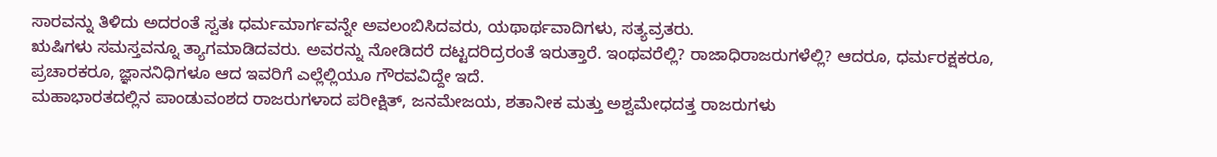ಸಾರವನ್ನು ತಿಳಿದು ಅದರಂತೆ ಸ್ವತಃ ಧರ್ಮಮಾರ್ಗವನ್ನೇ ಅವಲಂಬಿಸಿದವರು, ಯಥಾರ್ಥವಾದಿಗಳು, ಸತ್ಯವ್ರತರು.
ಋಷಿಗಳು ಸಮಸ್ತವನ್ನೂ ತ್ಯಾಗಮಾಡಿದವರು. ಅವರನ್ನು ನೋಡಿದರೆ ದಟ್ಟದರಿದ್ರರಂತೆ ಇರುತ್ತಾರೆ. ಇಂಥವರೆಲ್ಲಿ? ರಾಜಾಧಿರಾಜರುಗಳೆಲ್ಲಿ? ಆದರೂ, ಧರ್ಮರಕ್ಷಕರೂ, ಪ್ರಚಾರಕರೂ, ಜ್ಞಾನನಿಧಿಗಳೂ ಆದ ಇವರಿಗೆ ಎಲ್ಲೆಲ್ಲಿಯೂ ಗೌರವವಿದ್ದೇ ಇದೆ.
ಮಹಾಭಾರತದಲ್ಲಿನ ಪಾಂಡುವಂಶದ ರಾಜರುಗಳಾದ ಪರೀಕ್ಷಿತ್, ಜನಮೇಜಯ, ಶತಾನೀಕ ಮತ್ತು ಅಶ್ವಮೇಧದತ್ತ ರಾಜರುಗಳು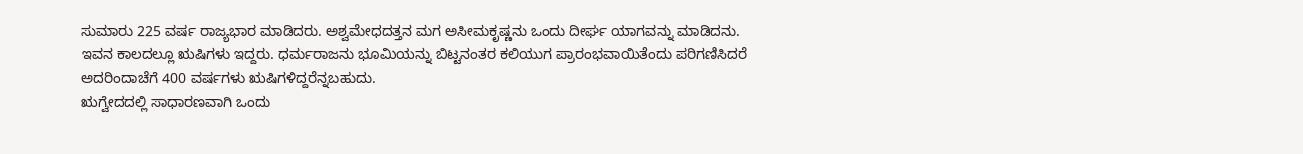ಸುಮಾರು 225 ವರ್ಷ ರಾಜ್ಯಭಾರ ಮಾಡಿದರು. ಅಶ್ವಮೇಧದತ್ತನ ಮಗ ಅಸೀಮಕೃಷ್ಣನು ಒಂದು ದೀರ್ಘ ಯಾಗವನ್ನು ಮಾಡಿದನು. ಇವನ ಕಾಲದಲ್ಲೂ ಋಷಿಗಳು ಇದ್ದರು. ಧರ್ಮರಾಜನು ಭೂಮಿಯನ್ನು ಬಿಟ್ಟನಂತರ ಕಲಿಯುಗ ಪ್ರಾರಂಭವಾಯಿತೆಂದು ಪರಿಗಣಿಸಿದರೆ ಅದರಿಂದಾಚೆಗೆ 400 ವರ್ಷಗಳು ಋಷಿಗಳಿದ್ದರೆನ್ನಬಹುದು.
ಋಗ್ವೇದದಲ್ಲಿ ಸಾಧಾರಣವಾಗಿ ಒಂದು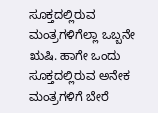ಸೂಕ್ತದಲ್ಲಿರುವ ಮಂತ್ರಗಳಿಗೆಲ್ಲಾ ಒಬ್ಬನೇ ಋಷಿ. ಹಾಗೇ ಒಂದು ಸೂಕ್ತದಲ್ಲಿರುವ ಅನೇಕ ಮಂತ್ರಗಳಿಗೆ ಬೇರೆ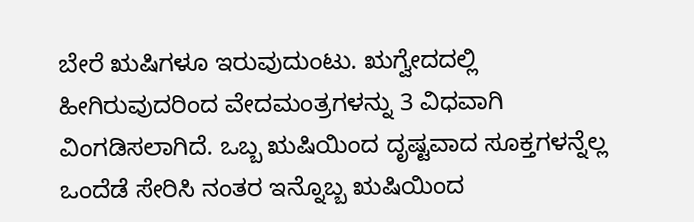ಬೇರೆ ಋಷಿಗಳೂ ಇರುವುದುಂಟು. ಋಗ್ವೇದದಲ್ಲಿ ಹೀಗಿರುವುದರಿಂದ ವೇದಮಂತ್ರಗಳನ್ನು 3 ವಿಧವಾಗಿ ವಿಂಗಡಿಸಲಾಗಿದೆ. ಒಬ್ಬ ಋಷಿಯಿಂದ ದೃಷ್ಟವಾದ ಸೂಕ್ತಗಳನ್ನೆಲ್ಲ ಒಂದೆಡೆ ಸೇರಿಸಿ ನಂತರ ಇನ್ನೊಬ್ಬ ಋಷಿಯಿಂದ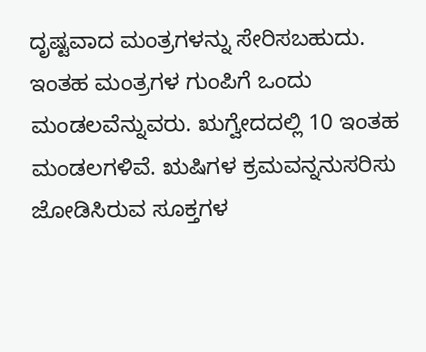ದೃಷ್ಟವಾದ ಮಂತ್ರಗಳನ್ನು ಸೇರಿಸಬಹುದು. ಇಂತಹ ಮಂತ್ರಗಳ ಗುಂಪಿಗೆ ಒಂದು ಮಂಡಲವೆನ್ನುವರು. ಋಗ್ವೇದದಲ್ಲಿ 10 ಇಂತಹ ಮಂಡಲಗಳಿವೆ. ಋಷಿಗಳ ಕ್ರಮವನ್ನನುಸರಿಸು ಜೋಡಿಸಿರುವ ಸೂಕ್ತಗಳ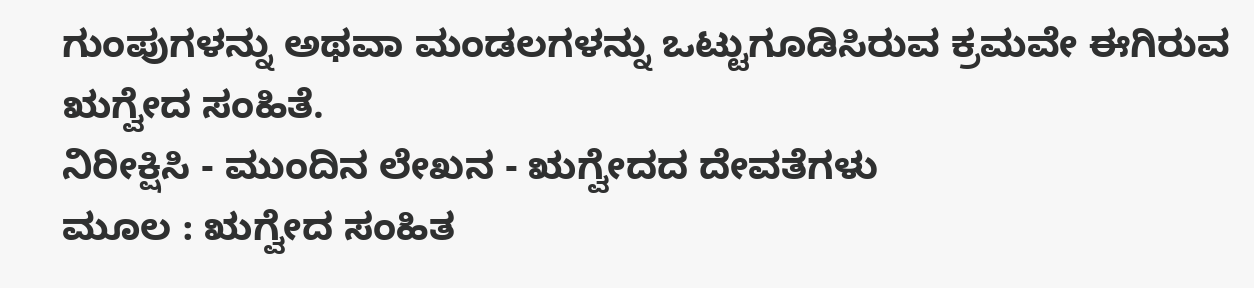ಗುಂಪುಗಳನ್ನು ಅಥವಾ ಮಂಡಲಗಳನ್ನು ಒಟ್ಟುಗೂಡಿಸಿರುವ ಕ್ರಮವೇ ಈಗಿರುವ ಋಗ್ವೇದ ಸಂಹಿತೆ.
ನಿರೀಕ್ಷಿಸಿ - ಮುಂದಿನ ಲೇಖನ - ಋಗ್ವೇದದ ದೇವತೆಗಳು
ಮೂಲ : ಋಗ್ವೇದ ಸಂಹಿತ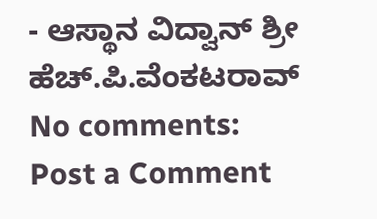- ಆಸ್ಥಾನ ವಿದ್ವಾನ್ ಶ್ರೀ ಹೆಚ್.ಪಿ.ವೆಂಕಟರಾವ್
No comments:
Post a Comment